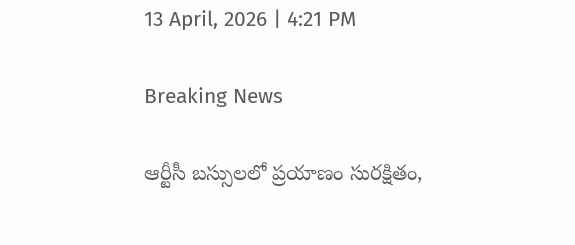13 April, 2026 | 4:21 PM

Breaking News

ఆర్టీసీ బస్సులలో ప్రయాణం సురక్షితం,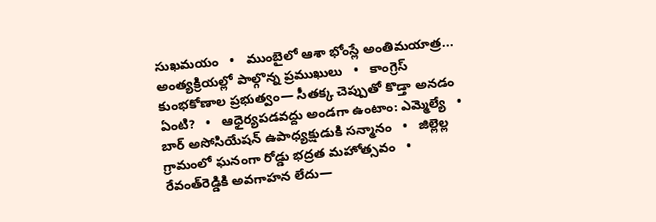సుఖమయం   •   ముంబైలో ఆశా భోంస్లే అంతిమయాత్ర... అంత్యక్రియల్లో పాల్గొన్న ప్రముఖులు   •   కాంగ్రెస్ కుంభకోణాల ప్రభుత్వం— సీతక్క చెప్పుతో కొడ్తా అనడం ఏంటి?   •   ఆధైర్యపడవద్దు అండగా ఉంటాం: ఎమ్మెల్యే   •   బార్ అసోసియేషన్ ఉపాధ్యక్షుడుకి సన్మానం   •   జిల్లెల్ల గ్రామంలో ఘనంగా రోడ్డు భద్రత మహోత్సవం   •   రేవంత్‌రెడ్డికి అవగాహన లేదు—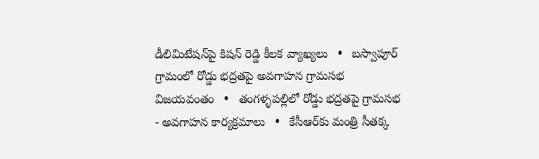డీలిమిటేషన్‌పై కిషన్ రెడ్డి కీలక వ్యాఖ్యలు   •   బస్వాపూర్ గ్రామంలో రోడ్డు భద్రతపై అవగాహన గ్రామసభ విజయవంతం   •   తంగళ్ళపల్లిలో రోడ్డు భద్రతపై గ్రామసభ - అవగాహన కార్యక్రమాలు   •   కేసీఆర్‌కు మంత్రి సీతక్క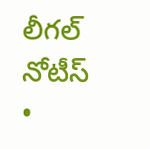లీగల్‌ నోటీస్   •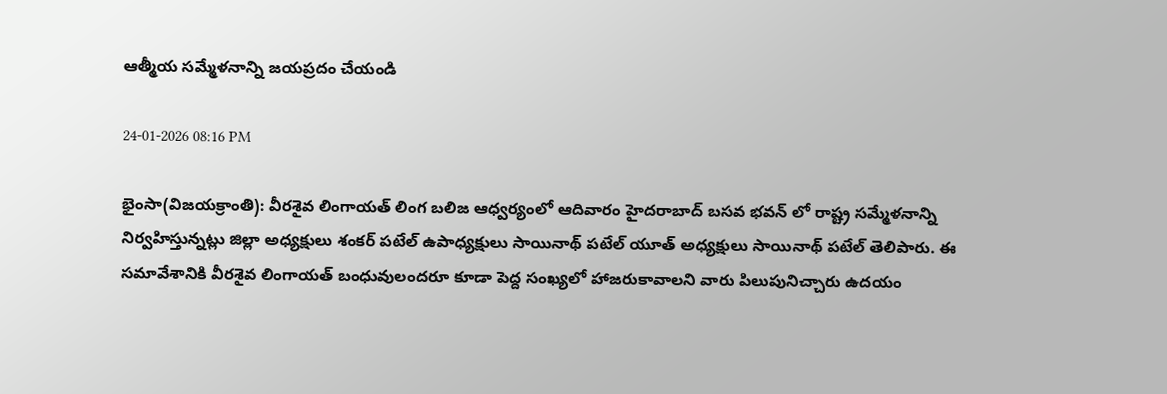ఆత్మీయ సమ్మేళనాన్ని జయప్రదం చేయండి

24-01-2026 08:16 PM

భైంసా(విజయక్రాంతి): వీరశైవ లింగాయత్ లింగ బలిజ ఆధ్వర్యంలో ఆదివారం హైదరాబాద్ బసవ భవన్ లో రాష్ట్ర సమ్మేళనాన్ని నిర్వహిస్తున్నట్లు జిల్లా అధ్యక్షులు శంకర్ పటేల్ ఉపాధ్యక్షులు సాయినాథ్ పటేల్ యూత్ అధ్యక్షులు సాయినాథ్ పటేల్ తెలిపారు. ఈ సమావేశానికి వీరశైవ లింగాయత్ బంధువులందరూ కూడా పెద్ద సంఖ్యలో హాజరుకావాలని వారు పిలుపునిచ్చారు ఉదయం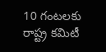10 గంటలకు రాష్ట్ర కమిటీ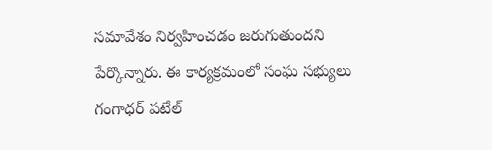సమావేశం నిర్వహించడం జరుగుతుందని పేర్కొన్నారు. ఈ కార్యక్రమంలో సంఘ సభ్యులు గంగాధర్ పటేల్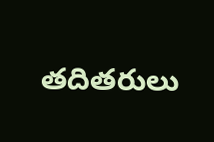తదితరులు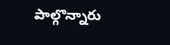పాల్గొన్నారు